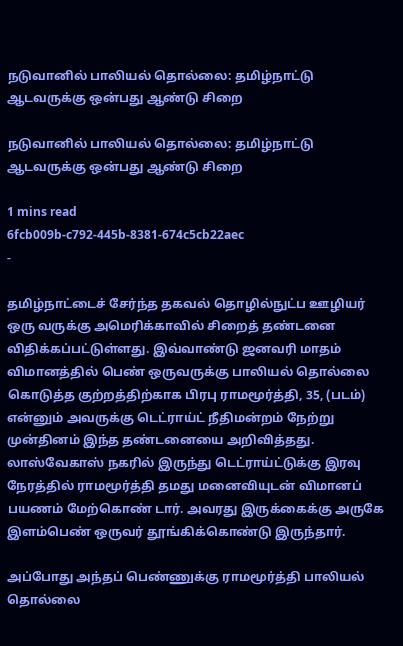நடுவானில் பாலியல் தொல்லை: தமிழ்நாட்டு ஆடவருக்கு ஒன்பது ஆண்டு சிறை

நடுவானில் பாலியல் தொல்லை: தமிழ்நாட்டு ஆடவருக்கு ஒன்பது ஆண்டு சிறை

1 mins read
6fcb009b-c792-445b-8381-674c5cb22aec
-

தமிழ்நாட்டைச் சேர்ந்த தகவல் தொழில்நுட்ப ஊழியர் ஒரு வருக்கு அமெரிக்காவில் சிறைத் தண்டனை விதிக்கப்பட்டுள்ளது. இவ்வாண்டு ஜனவரி மாதம் விமானத்தில் பெண் ஒருவருக்கு பாலியல் தொல்லை கொடுத்த குற்றத்திற்காக பிரபு ராமமூர்த்தி, 35, (படம்) என்னும் அவருக்கு டெட்ராய்ட் நீதிமன்றம் நேற்று முன்தினம் இந்த தண்டனையை அறிவித்தது. லாஸ்வேகாஸ் நகரில் இருந்து டெட்ராய்ட்டுக்கு இரவு நேரத்தில் ராமமூர்த்தி தமது மனைவியுடன் விமானப் பயணம் மேற்கொண் டார். அவரது இருக்கைக்கு அருகே இளம்பெண் ஒருவர் தூங்கிக்கொண்டு இருந்தார்.

அப்போது அந்தப் பெண்ணுக்கு ராமமூர்த்தி பாலியல் தொல்லை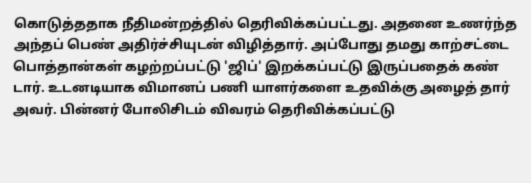கொடுத்ததாக நீதிமன்றத்தில் தெரிவிக்கப்பட்டது. அதனை உணர்ந்த அந்தப் பெண் அதிர்ச்சியுடன் விழித்தார். அப்போது தமது காற்சட்டை பொத்தான்கள் கழற்றப்பட்டு 'ஜிப்' இறக்கப்பட்டு இருப்பதைக் கண் டார். உடனடியாக விமானப் பணி யாளர்களை உதவிக்கு அழைத் தார் அவர். பின்னர் போலிசிடம் விவரம் தெரிவிக்கப்பட்டு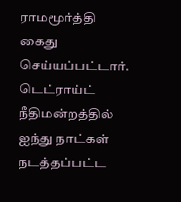ராமமூர்த்தி கைது செய்யப்பட்டார். டெட்ராய்ட் நீதிமன்றத்தில் ஐந்து நாட்கள் நடத்தப்பட்ட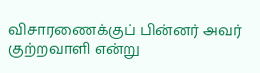விசாரணைக்குப் பின்னர் அவர் குற்றவாளி என்று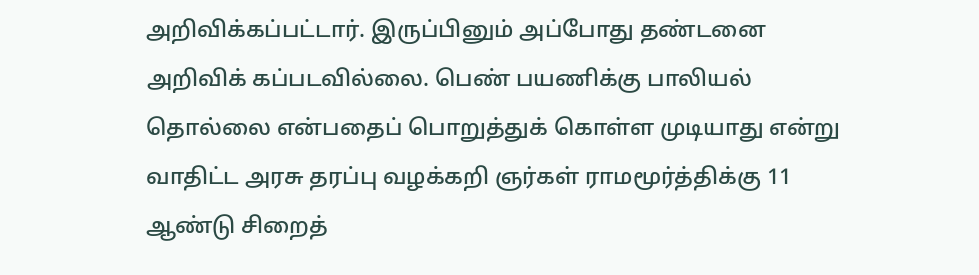அறிவிக்கப்பட்டார். இருப்பினும் அப்போது தண்டனை அறிவிக் கப்படவில்லை. பெண் பயணிக்கு பாலியல் தொல்லை என்பதைப் பொறுத்துக் கொள்ள முடியாது என்று வாதிட்ட அரசு தரப்பு வழக்கறி ஞர்கள் ராமமூர்த்திக்கு 11 ஆண்டு சிறைத்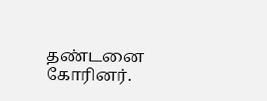தண்டனை கோரினர்.